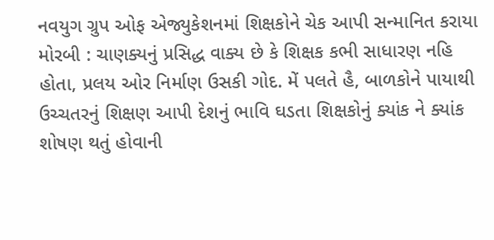નવયુગ ગ્રુપ ઓફ એજ્યુકેશનમાં શિક્ષકોને ચેક આપી સન્માનિત કરાયા
મોરબી : ચાણક્યનું પ્રસિદ્ધ વાક્ય છે કે શિક્ષક કભી સાધારણ નહિ હોતા, પ્રલય ઓર નિર્માણ ઉસકી ગોદ. મેં પલતે હૈ, બાળકોને પાયાથી ઉચ્ચતરનું શિક્ષણ આપી દેશનું ભાવિ ઘડતા શિક્ષકોનું ક્યાંક ને ક્યાંક શોષણ થતું હોવાની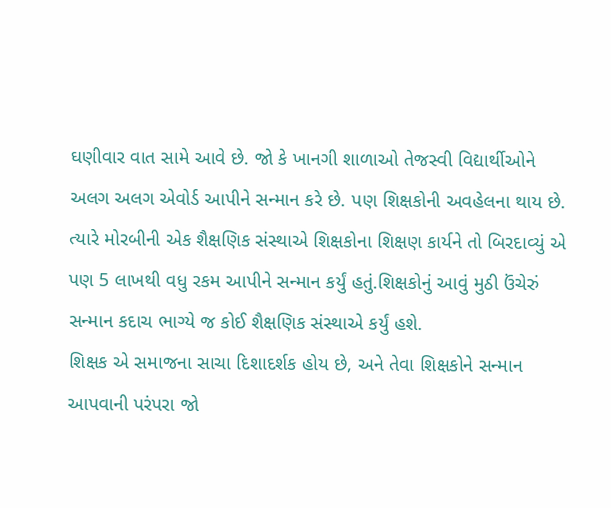ઘણીવાર વાત સામે આવે છે. જો કે ખાનગી શાળાઓ તેજસ્વી વિદ્યાર્થીઓને અલગ અલગ એવોર્ડ આપીને સન્માન કરે છે. પણ શિક્ષકોની અવહેલના થાય છે. ત્યારે મોરબીની એક શૈક્ષણિક સંસ્થાએ શિક્ષકોના શિક્ષણ કાર્યને તો બિરદાવ્યું એ પણ 5 લાખથી વધુ રકમ આપીને સન્માન કર્યું હતું.શિક્ષકોનું આવું મુઠી ઉંચેરું સન્માન કદાચ ભાગ્યે જ કોઈ શૈક્ષણિક સંસ્થાએ કર્યું હશે.
શિક્ષક એ સમાજના સાચા દિશાદર્શક હોય છે, અને તેવા શિક્ષકોને સન્માન આપવાની પરંપરા જો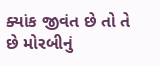ક્યાંક જીવંત છે તો તે છે મોરબીનું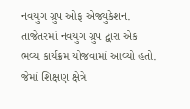નવયુગ ગ્રુપ ઓફ એજ્યુકેશન. તાજેતરમાં નવયુગ ગ્રુપ દ્વારા એક ભવ્ય કાર્યક્રમ યોજવામાં આવ્યો હતો. જેમાં શિક્ષણ ક્ષેત્રે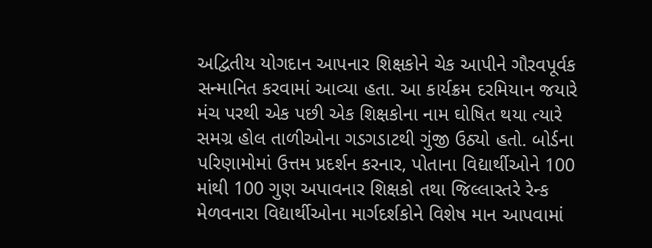અદ્વિતીય યોગદાન આપનાર શિક્ષકોને ચેક આપીને ગૌરવપૂર્વક સન્માનિત કરવામાં આવ્યા હતા. આ કાર્યક્રમ દરમિયાન જયારે મંચ પરથી એક પછી એક શિક્ષકોના નામ ઘોષિત થયા ત્યારે સમગ્ર હોલ તાળીઓના ગડગડાટથી ગુંજી ઉઠ્યો હતો. બોર્ડના પરિણામોમાં ઉત્તમ પ્રદર્શન કરનાર, પોતાના વિદ્યાર્થીઓને 100 માંથી 100 ગુણ અપાવનાર શિક્ષકો તથા જિલ્લાસ્તરે રેન્ક મેળવનારા વિદ્યાર્થીઓના માર્ગદર્શકોને વિશેષ માન આપવામાં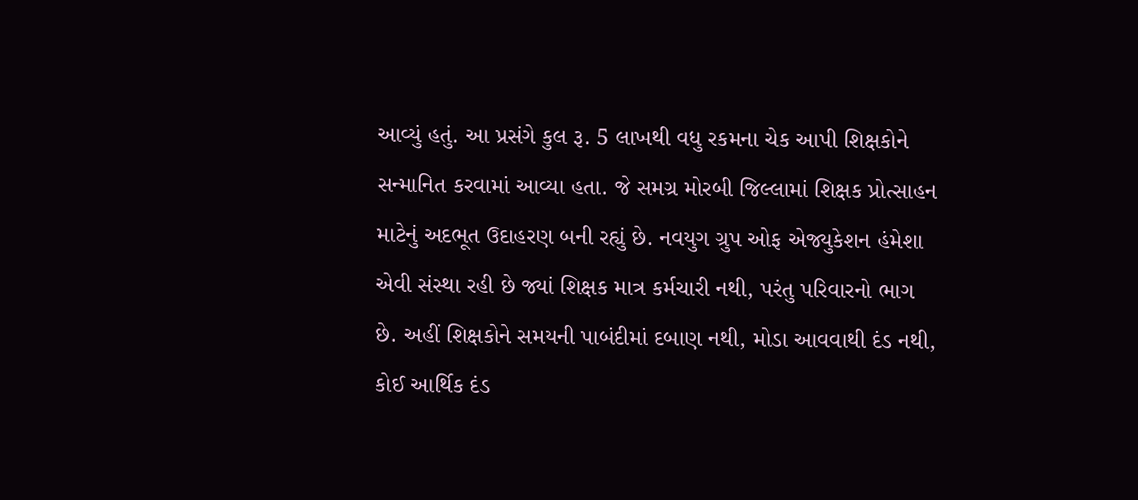આવ્યું હતું. આ પ્રસંગે કુલ રૂ. 5 લાખથી વધુ રકમના ચેક આપી શિક્ષકોને સન્માનિત કરવામાં આવ્યા હતા. જે સમગ્ર મોરબી જિલ્લામાં શિક્ષક પ્રોત્સાહન માટેનું અદભૂત ઉદાહરણ બની રહ્યું છે. નવયુગ ગ્રુપ ઓફ એજ્યુકેશન હંમેશા એવી સંસ્થા રહી છે જ્યાં શિક્ષક માત્ર કર્મચારી નથી, પરંતુ પરિવારનો ભાગ છે. અહીં શિક્ષકોને સમયની પાબંદીમાં દબાણ નથી, મોડા આવવાથી દંડ નથી, કોઈ આર્થિક દંડ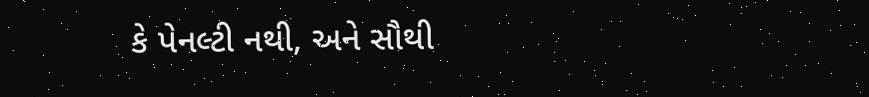કે પેનલ્ટી નથી, અને સૌથી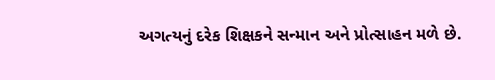અગત્યનું દરેક શિક્ષકને સન્માન અને પ્રોત્સાહન મળે છે.